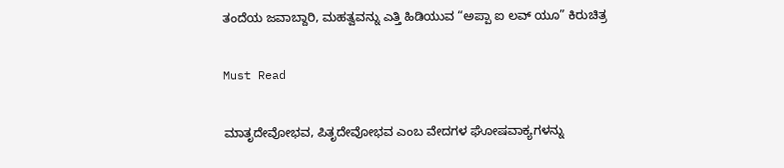ತಂದೆಯ ಜವಾಬ್ದಾರಿ, ಮಹತ್ವವನ್ನು ಎತ್ತಿ ಹಿಡಿಯುವ “ಅಪ್ಪಾ ಐ ಲವ್ ಯೂ” ಕಿರುಚಿತ್ರ

Must Read

ಮಾತೃದೇವೋಭವ, ಪಿತೃದೇವೋಭವ ಎಂಬ ವೇದಗಳ ಘೋಷವಾಕ್ಯಗಳನ್ನು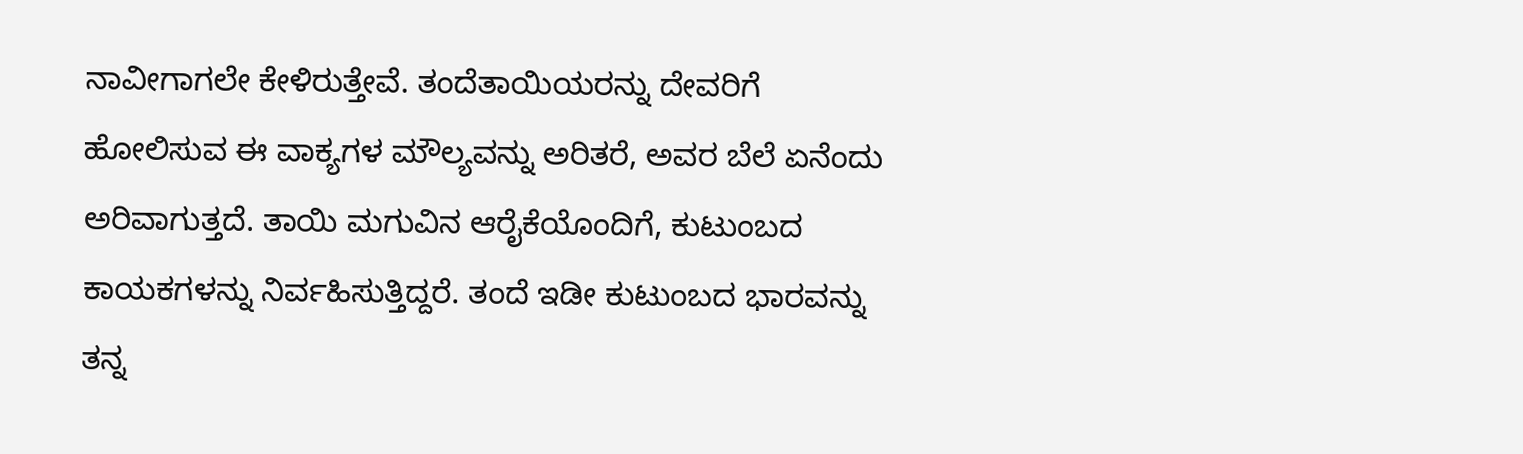ನಾವೀಗಾಗಲೇ ಕೇಳಿರುತ್ತೇವೆ. ತಂದೆತಾಯಿಯರನ್ನು ದೇವರಿಗೆ ಹೋಲಿಸುವ ಈ ವಾಕ್ಯಗಳ ಮೌಲ್ಯವನ್ನು ಅರಿತರೆ, ಅವರ ಬೆಲೆ ಏನೆಂದು ಅರಿವಾಗುತ್ತದೆ. ತಾಯಿ ಮಗುವಿನ ಆರೈಕೆಯೊಂದಿಗೆ, ಕುಟುಂಬದ ಕಾಯಕಗಳನ್ನು ನಿರ್ವಹಿಸುತ್ತಿದ್ದರೆ. ತಂದೆ ಇಡೀ ಕುಟುಂಬದ ಭಾರವನ್ನು ತನ್ನ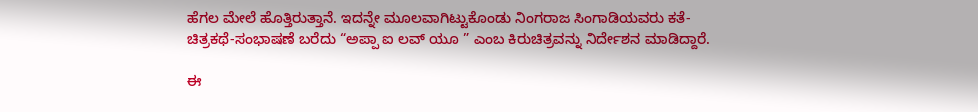ಹೆಗಲ ಮೇಲೆ ಹೊತ್ತಿರುತ್ತಾನೆ. ಇದನ್ನೇ ಮೂಲವಾಗಿಟ್ಟುಕೊಂಡು ನಿಂಗರಾಜ ಸಿಂಗಾಡಿಯವರು ಕತೆ-ಚಿತ್ರಕಥೆ-ಸಂಭಾಷಣೆ ಬರೆದು “ಅಪ್ಪಾ ಐ ಲವ್ ಯೂ ” ಎಂಬ ಕಿರುಚಿತ್ರವನ್ನು ನಿರ್ದೇಶನ ಮಾಡಿದ್ದಾರೆ.

ಈ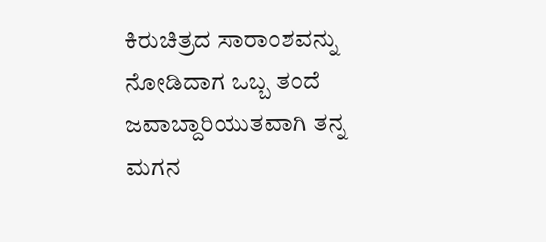ಕಿರುಚಿತ್ರದ ಸಾರಾಂಶವನ್ನು ನೋಡಿದಾಗ ಒಬ್ಬ ತಂದೆ ಜವಾಬ್ದಾರಿಯುತವಾಗಿ ತನ್ನ ಮಗನ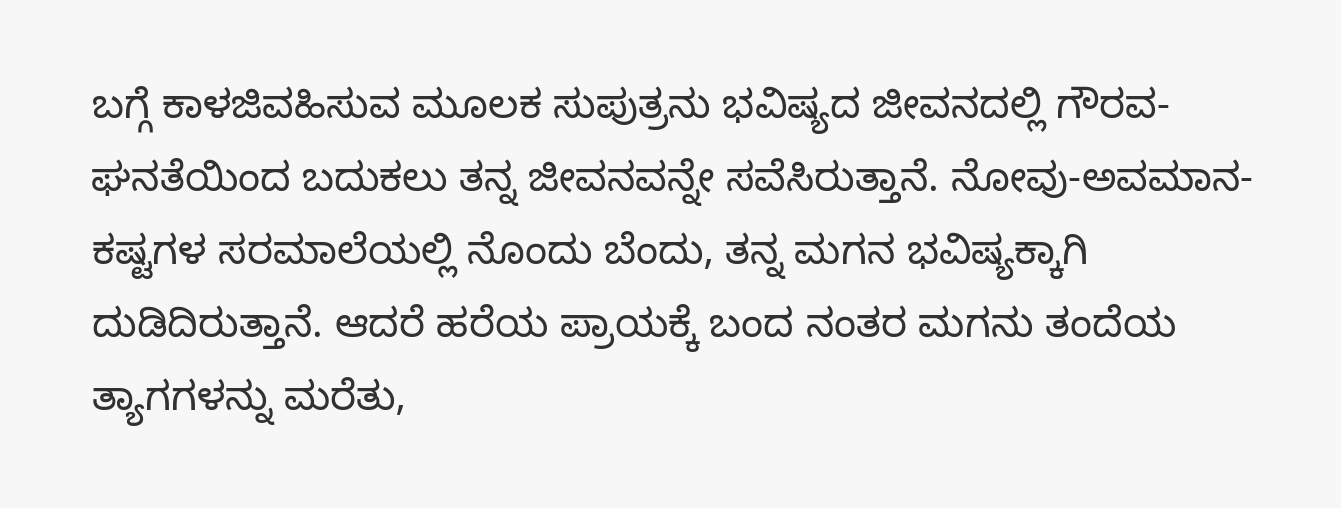ಬಗ್ಗೆ ಕಾಳಜಿವಹಿಸುವ ಮೂಲಕ ಸುಪುತ್ರನು ಭವಿಷ್ಯದ ಜೀವನದಲ್ಲಿ ಗೌರವ-ಘನತೆಯಿಂದ ಬದುಕಲು ತನ್ನ ಜೀವನವನ್ನೇ ಸವೆಸಿರುತ್ತಾನೆ. ನೋವು-ಅವಮಾನ-ಕಷ್ಟಗಳ ಸರಮಾಲೆಯಲ್ಲಿ ನೊಂದು ಬೆಂದು, ತನ್ನ ಮಗನ ಭವಿಷ್ಯಕ್ಕಾಗಿ ದುಡಿದಿರುತ್ತಾನೆ. ಆದರೆ ಹರೆಯ ಪ್ರಾಯಕ್ಕೆ ಬಂದ ನಂತರ ಮಗನು ತಂದೆಯ ತ್ಯಾಗಗಳನ್ನು ಮರೆತು,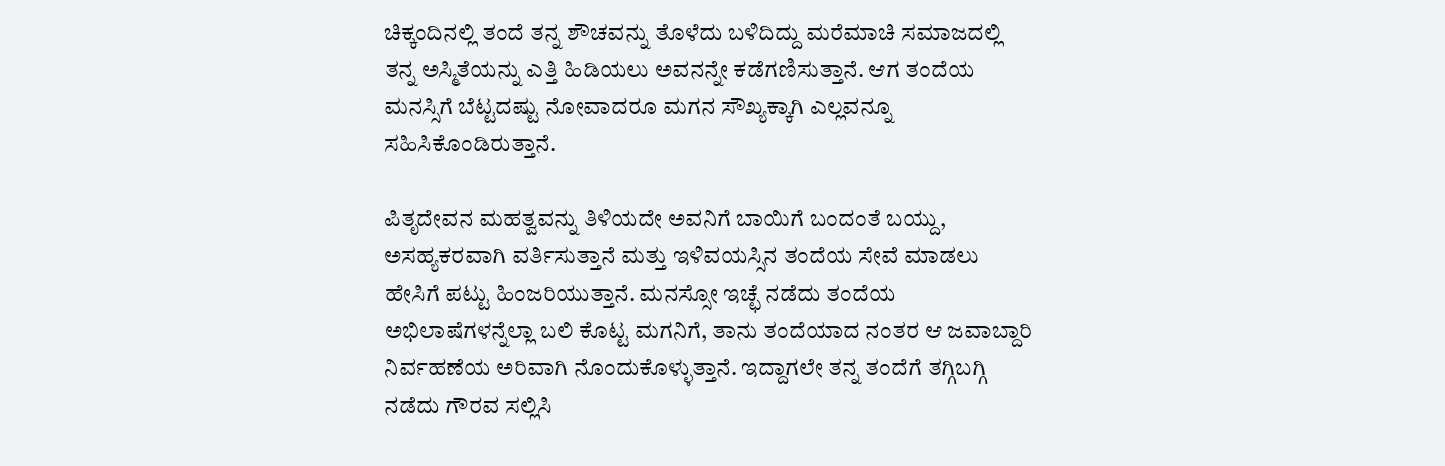ಚಿಕ್ಕಂದಿನಲ್ಲಿ ತಂದೆ ತನ್ನ ಶೌಚವನ್ನು ತೊಳೆದು ಬಳಿದಿದ್ದು ಮರೆಮಾಚಿ ಸಮಾಜದಲ್ಲಿ ತನ್ನ ಅಸ್ಮಿತೆಯನ್ನು ಎತ್ತಿ ಹಿಡಿಯಲು ಅವನನ್ನೇ ಕಡೆಗಣಿಸುತ್ತಾನೆ. ಆಗ ತಂದೆಯ ಮನಸ್ಸಿಗೆ ಬೆಟ್ಟದಷ್ಟು ನೋವಾದರೂ ಮಗನ ಸೌಖ್ಯಕ್ಕಾಗಿ ಎಲ್ಲವನ್ನೂ ಸಹಿಸಿಕೊಂಡಿರುತ್ತಾನೆ.

ಪಿತೃದೇವನ ಮಹತ್ವವನ್ನು ತಿಳಿಯದೇ ಅವನಿಗೆ ಬಾಯಿಗೆ ಬಂದಂತೆ ಬಯ್ದು, ಅಸಹ್ಯಕರವಾಗಿ ವರ್ತಿಸುತ್ತಾನೆ ಮತ್ತು ಇಳಿವಯಸ್ಸಿನ ತಂದೆಯ ಸೇವೆ ಮಾಡಲು ಹೇಸಿಗೆ ಪಟ್ಟು ಹಿಂಜರಿಯುತ್ತಾನೆ. ಮನಸ್ಸೋ ಇಚ್ಛೆ ನಡೆದು ತಂದೆಯ ಅಭಿಲಾಷೆಗಳನ್ನೆಲ್ಲಾ ಬಲಿ ಕೊಟ್ಟ ಮಗನಿಗೆ, ತಾನು ತಂದೆಯಾದ ನಂತರ ಆ ಜವಾಬ್ದಾರಿ ನಿರ್ವಹಣೆಯ ಅರಿವಾಗಿ ನೊಂದುಕೊಳ್ಳುತ್ತಾನೆ. ಇದ್ದಾಗಲೇ ತನ್ನ ತಂದೆಗೆ ತಗ್ಗಿಬಗ್ಗಿ ನಡೆದು ಗೌರವ ಸಲ್ಲಿಸಿ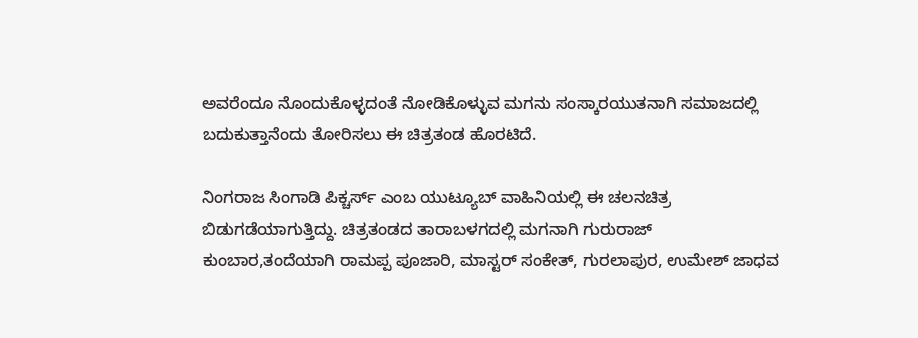ಅವರೆಂದೂ ನೊಂದುಕೊಳ್ಳದಂತೆ ನೋಡಿಕೊಳ್ಳುವ ಮಗನು ಸಂಸ್ಕಾರಯುತನಾಗಿ ಸಮಾಜದಲ್ಲಿ ಬದುಕುತ್ತಾನೆಂದು ತೋರಿಸಲು ಈ ಚಿತ್ರತಂಡ ಹೊರಟಿದೆ.

ನಿಂಗರಾಜ ಸಿಂಗಾಡಿ ಪಿಕ್ಚರ್ಸ್ ಎಂಬ ಯುಟ್ಯೂಬ್ ವಾಹಿನಿಯಲ್ಲಿ ಈ ಚಲನಚಿತ್ರ ಬಿಡುಗಡೆಯಾಗುತ್ತಿದ್ದು. ಚಿತ್ರತಂಡದ ತಾರಾಬಳಗದಲ್ಲಿ ಮಗನಾಗಿ ಗುರುರಾಜ್ ಕುಂಬಾರ,ತಂದೆಯಾಗಿ ರಾಮಪ್ಪ ಪೂಜಾರಿ, ಮಾಸ್ಟರ್ ಸಂಕೇತ್, ಗುರಲಾಪುರ, ಉಮೇಶ್ ಜಾಧವ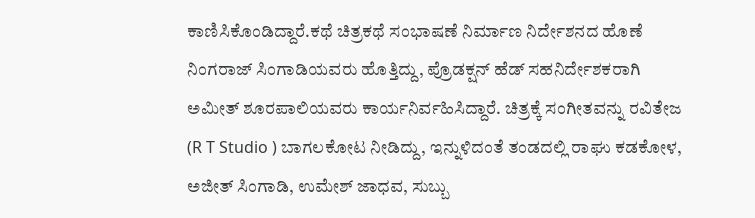ಕಾಣಿಸಿಕೊಂಡಿದ್ದಾರೆ.ಕಥೆ ಚಿತ್ರಕಥೆ ಸಂಭಾಷಣೆ ನಿರ್ಮಾಣ ನಿರ್ದೇಶನದ ಹೊಣೆ ನಿಂಗರಾಜ್ ಸಿಂಗಾಡಿಯವರು ಹೊತ್ತಿದ್ದು, ಪ್ರೊಡಕ್ಷನ್ ಹೆಡ್ ಸಹನಿರ್ದೇಶಕರಾಗಿ ಅಮೀತ್ ಶೂರಪಾಲಿಯವರು ಕಾರ್ಯನಿರ್ವಹಿಸಿದ್ದಾರೆ. ಚಿತ್ರಕ್ಕೆ ಸಂಗೀತವನ್ನು ರವಿತೇಜ (R T Studio ) ಬಾಗಲಕೋಟ ನೀಡಿದ್ದು, ಇನ್ನುಳಿದಂತೆ ತಂಡದಲ್ಲಿ ರಾಘು ಕಡಕೋಳ, ಅಜೀತ್ ಸಿಂಗಾಡಿ, ಉಮೇಶ್ ಜಾಧವ, ಸುಬ್ಬು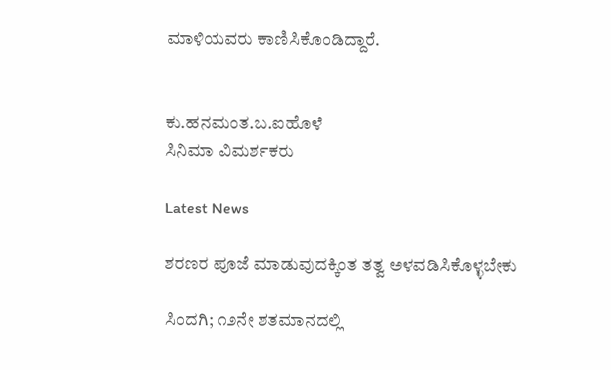ಮಾಳಿಯವರು ಕಾಣಿಸಿಕೊಂಡಿದ್ದಾರೆ.


ಕು.ಹನಮಂತ.ಬ.ಐಹೊಳೆ
ಸಿನಿಮಾ ವಿಮರ್ಶಕರು

Latest News

ಶರಣರ ಪೂಜೆ ಮಾಡುವುದಕ್ಕಿಂತ ತತ್ವ ಅಳವಡಿಸಿಕೊಳ್ಳಬೇಕು

ಸಿಂದಗಿ; ೧೨ನೇ ಶತಮಾನದಲ್ಲಿ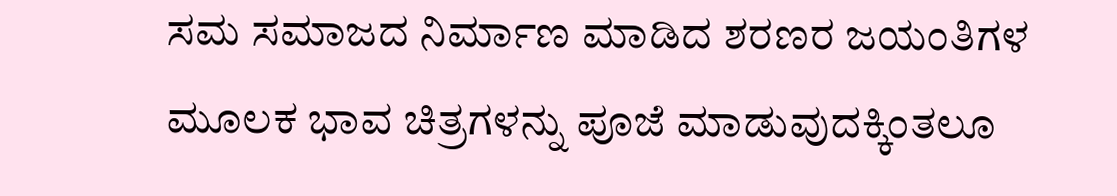ಸಮ ಸಮಾಜದ ನಿರ್ಮಾಣ ಮಾಡಿದ ಶರಣರ ಜಯಂತಿಗಳ ಮೂಲಕ ಭಾವ ಚಿತ್ರಗಳನ್ನು ಪೂಜೆ ಮಾಡುವುದಕ್ಕಿಂತಲೂ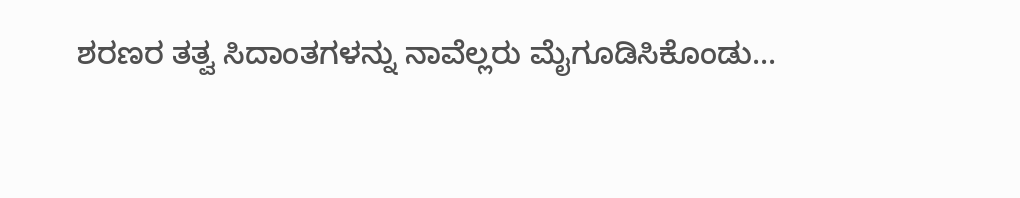ಶರಣರ ತತ್ವ ಸಿದಾಂತಗಳನ್ನು ನಾವೆಲ್ಲರು ಮೈಗೂಡಿಸಿಕೊಂಡು...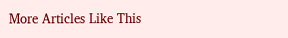More Articles Like This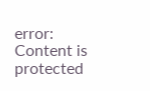error: Content is protected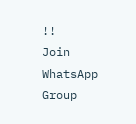!!
Join WhatsApp Group